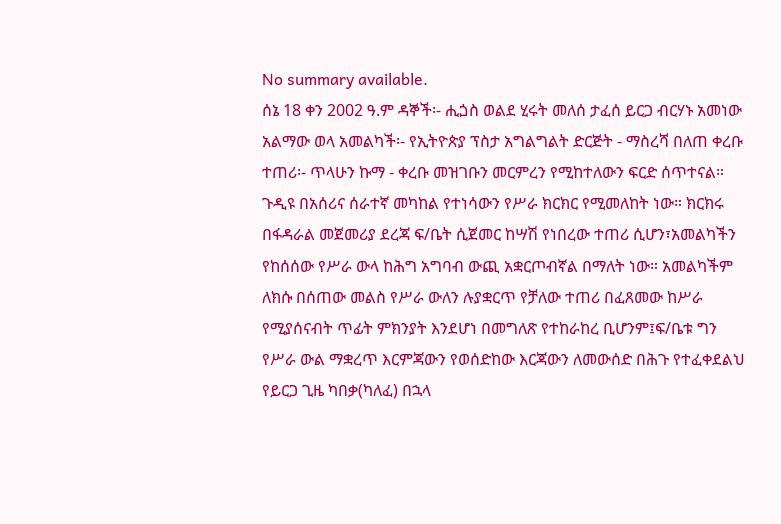No summary available.
ሰኔ 18 ቀን 2002 ዓ.ም ዳኞች፡- ሒጏስ ወልደ ሂሩት መለሰ ታፈሰ ይርጋ ብርሃኑ አመነው አልማው ወላ አመልካች፡- የኢትዮጵያ ፕስታ አግልግልት ድርጅት - ማስረሻ በለጠ ቀረቡ ተጠሪ፡- ጥላሁን ኩማ - ቀረቡ መዝገቡን መርምረን የሚከተለውን ፍርድ ሰጥተናል።
ጉዲዩ በአሰሪና ሰራተኛ መካከል የተነሳውን የሥራ ክርክር የሚመለከት ነው። ክርክሩ በፋዳራል መጀመሪያ ደረጃ ፍ/ቤት ሲጀመር ከሣሽ የነበረው ተጠሪ ሲሆን፣አመልካችን የከሰሰው የሥራ ውላ ከሕግ አግባብ ውጪ አቋርጦብኛል በማለት ነው። አመልካችም ለክሱ በሰጠው መልስ የሥራ ውለን ሉያቋርጥ የቻለው ተጠሪ በፈጸመው ከሥራ የሚያሰናብት ጥፊት ምክንያት እንደሆነ በመግለጽ የተከራከረ ቢሆንም፤ፍ/ቤቱ ግን የሥራ ውል ማቋረጥ እርምጃውን የወሰድከው እርጃውን ለመውሰድ በሕጉ የተፈቀደልህ የይርጋ ጊዜ ካበቃ(ካለፈ) በኋላ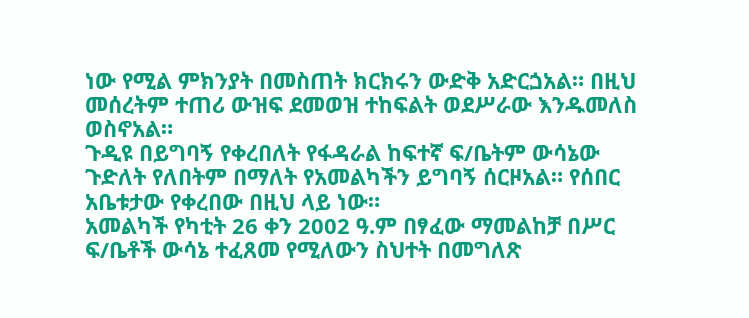ነው የሚል ምክንያት በመስጠት ክርክሩን ውድቅ አድርጏአል። በዚህ መሰረትም ተጠሪ ውዝፍ ደመወዝ ተከፍልት ወደሥራው እንዱመለስ ወስኖአል።
ጉዲዩ በይግባኝ የቀረበለት የፋዳራል ከፍተኛ ፍ/ቤትም ውሳኔው ጉድለት የለበትም በማለት የአመልካችን ይግባኝ ሰርዞአል። የሰበር አቤቱታው የቀረበው በዚህ ላይ ነው።
አመልካች የካቲት 26 ቀን 2002 ዓ.ም በፃፈው ማመልከቻ በሥር ፍ/ቤቶች ውሳኔ ተፈጸመ የሚለውን ስህተት በመግለጽ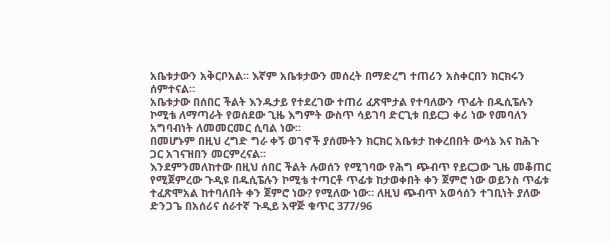አቤቱታውን አቅርቦአል። እኛም አቤቱታውን መሰረት በማድረግ ተጠሪን አስቀርበን ክርክሩን ሰምተናል።
አቤቱታው በሰበር ችልት እንዱታይ የተደረገው ተጠሪ ፈጽሞታል የተባለውን ጥፊት በዱሲፔሉን ኮሚቴ ለማጣራት የወሰደው ጊዜ እግምት ውስጥ ሳይገባ ድርጊቱ በይርጋ ቀሪ ነው የመባለን አግባብነት ለመመርመር ሲባል ነው።
በመሆኑም በዚህ ረግድ ግራ ቀኝ ወገኖች ያሰሙትን ክርክር አቤቱታ ከቀረበበት ውሳኔ እና ከሕጉ ጋር አገናዝበን መርምረናል።
እንደምንመለከተው በዚህ ሰበር ችልት ሉወሰን የሚገባው የሕግ ጭብጥ የይርጋው ጊዜ መቆጠር የሚጀምረው ጉዲዩ በዱሲፔሉን ኮሚቴ ተጣርቶ ጥፊቱ ከታወቀበት ቀን ጀምሮ ነው ወይንስ ጥፊቱ ተፈጽሞአል ከተባለበት ቀን ጀምሮ ነው? የሚለው ነው። ለዚህ ጭብጥ አወሳሰን ተገቢነት ያለው ድንጋጌ በአሰሪና ሰራተኛ ጉዲይ አዋጅ ቁጥር 377/96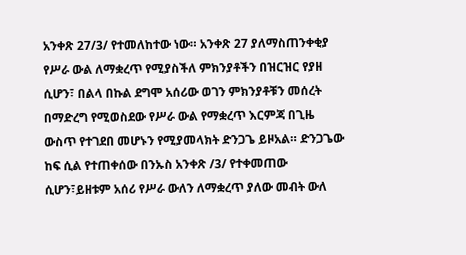አንቀጽ 27/3/ የተመለከተው ነው። አንቀጽ 27 ያለማስጠንቀቂያ የሥራ ውል ለማቋረጥ የሚያስችለ ምክንያቶችን በዝርዝር የያዘ ሲሆን፣ በልላ በኩል ደግሞ አሰሪው ወገን ምክንያቶቹን መሰረት በማድረግ የሚወስደው የሥራ ውል የማቋረጥ እርምጃ በጊዜ ውስጥ የተገደበ መሆኑን የሚያመላክት ድንጋጌ ይዞአል። ድንጋጌው ከፍ ሲል የተጠቀሰው በንኡስ አንቀጽ /3/ የተቀመጠው ሲሆን፣ይዘቱም አሰሪ የሥራ ውለን ለማቋረጥ ያለው መብት ውለ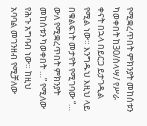የሚቋረጥበት ምክንያት መከሰቱን ካወቀበት ከ30/ሰላሣ/ የሥራ ቀናት በኋላ በይርጋ ይታገዲል የሚል ነው። እንግዱህ እዚህ ላይ በቁልፍነት መታየት የሚገባው “… ውለ የሚቋረጥበት ምክንያት መከሰቱን ካወቀበት …” የሚለው የሕጉ አግባብ ነው። ከዚህ አባባል መገንዘብ የሚቻለው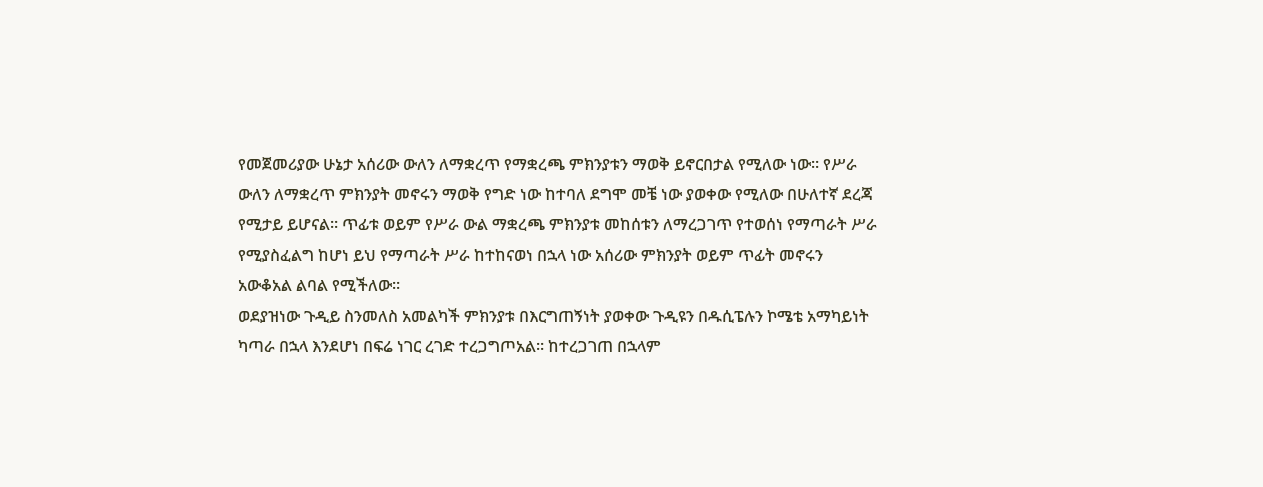የመጀመሪያው ሁኔታ አሰሪው ውለን ለማቋረጥ የማቋረጫ ምክንያቱን ማወቅ ይኖርበታል የሚለው ነው። የሥራ ውለን ለማቋረጥ ምክንያት መኖሩን ማወቅ የግድ ነው ከተባለ ደግሞ መቼ ነው ያወቀው የሚለው በሁለተኛ ደረጃ የሚታይ ይሆናል። ጥፊቱ ወይም የሥራ ውል ማቋረጫ ምክንያቱ መከሰቱን ለማረጋገጥ የተወሰነ የማጣራት ሥራ የሚያስፈልግ ከሆነ ይህ የማጣራት ሥራ ከተከናወነ በኋላ ነው አሰሪው ምክንያት ወይም ጥፊት መኖሩን አውቆአል ልባል የሚችለው።
ወደያዝነው ጉዲይ ስንመለስ አመልካች ምክንያቱ በእርግጠኝነት ያወቀው ጉዲዩን በዱሲፔሉን ኮሜቴ አማካይነት ካጣራ በኋላ እንደሆነ በፍሬ ነገር ረገድ ተረጋግጦአል። ከተረጋገጠ በኋላም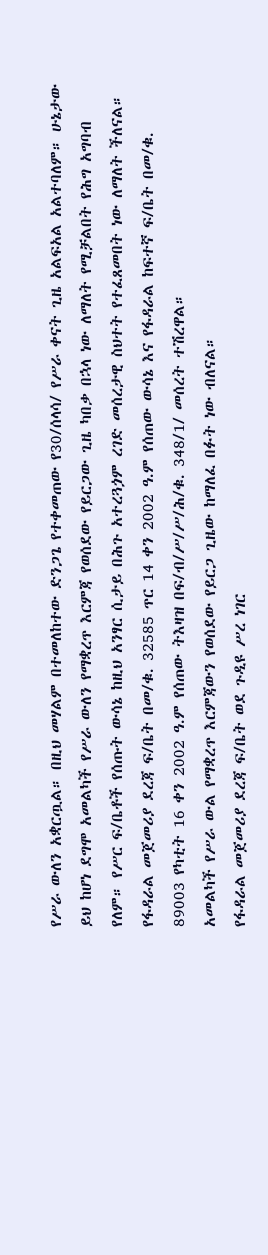የሥራ ውለን አቋርጧል። በዚህ መሃልም በተመለከተው ድንጋጌ የተቀመጠው የ30/ሰላሳ/ የሥራ ቀናት ጊዜ አልፍአል አልተባለም። ሁኔታው ይህ ከሆነ ደግሞ አመልካች የሥራ ውለን የማቋረጥ እርምጃ የወሰደው የይርጋው ጊዜ ካበቃ በኋላ ነው ለማለት የሚቻልበት የሕግ አግባብ የለም። የሥር ፍ/ቤቶች የሰጡት ውሳኔ ከዚህ አንፃር ሲታይ በሕጉ አተረጓጏም ረገድ መሰረታዊ ስህተት የተፈጸመበት ነው ለማለት ችለናል።
የፋዳራል መጀመሪያ ደረጃ ፍ/ቤት በመ/ቁ. 32585 ጥር 14 ቀን 2002 ዓ.ም የሰጠው ውሳኔ እና የፋዳራል ከፍተኛ ፍ/ቤት በመ/ቁ. 89003 የካቲት 16 ቀን 2002 ዓ.ም የሰጠው ትእዛዝ በፍ/ብ/ሥ/ሥ/ሕ/ቁ. 348/1/ መሰረት ተሽረዋል።
አመልካች የሥራ ውል የማቋረጥ እርምጃውን የወሰደው የይርጋ ጊዜው ከማለፈ በፉት ነው ብለናል።
የፋዳራል መጀመሪያ ደረጃ ፍ/ቤት ወደ ጉዲዩ ሥረ ነገር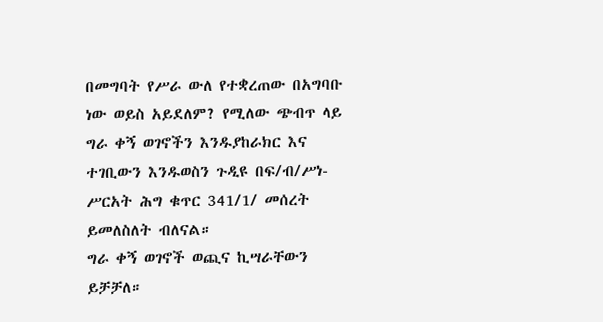በመግባት የሥራ ውለ የተቋረጠው በአግባቡ ነው ወይስ አይደለም? የሚለው ጭብጥ ላይ ግራ ቀኝ ወገኖችን እንዱያከራክር እና ተገቢውን እንዱወስን ጉዲዩ በፍ/ብ/ሥነ-ሥርአት ሕግ ቁጥር 341/1/ መሰረት ይመለስለት ብለናል።
ግራ ቀኝ ወገኖች ወጪና ኪሣራቸውን ይቻቻለ።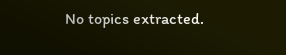No topics extracted.